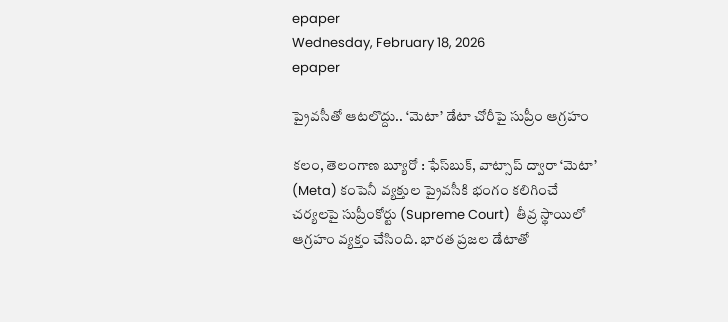epaper
Wednesday, February 18, 2026
epaper

ప్రైవసీతో ఆటలొద్దు.. ‘మెటా’ డేటా చోరీపై సుప్రీం ఆగ్రహం

కలం, తెలంగాణ బ్యూరో : ఫేస్‌బుక్, వాట్సాప్ ద్వారా ‘మెటా’ (Meta) కంపెనీ వ్యక్తుల ప్రైవసీకి భంగం కలిగించే చర్యలపై సుప్రీంకోర్టు (Supreme Court)  తీవ్ర స్థాయిలో ఆగ్రహం వ్యక్తం చేసింది. భారత ప్రజల డేటాతో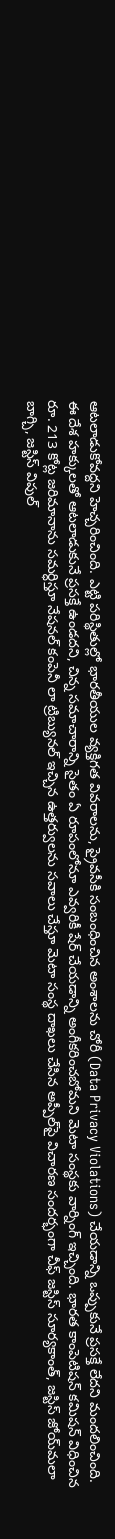ఆటలాడుకోవద్దని హెచ్చరించింది. ఎట్టి పరిస్థితుల్లో భారతీయుల వ్యక్తిగత వివరాలను, ప్రైవసీకి సంబంధించిన అంశాలను చోరీ (Data Privacy Violations) చేయడాన్ని ఒప్పుకునే ప్రసక్తే లేదని మందలించింది. ఈ దేశ హక్కులతో ఆటలాడుకునే ప్రసక్తే ఉండదని, చిన్న సమాచారాన్ని సైతం ఏ రూపంలోనూ ఎవ్వరికీ షేర్ చేయడాన్ని అంగీకరించబోమని మెటా సంస్థకు వార్నింగ్ ఇచ్చింది. భారత కాంపెటిషన్ కమిషన్ విధించిన రూ. 213 కోట్ల జరిమానాను సమర్ధిస్తూ నేషనల్ కంపెనీ లా ట్రిబ్యునల్ ఇచ్చిన ఉత్తర్వులను సవాలు చేస్తూ మెటా సంస్థ దాఖలు చేసిన అప్పీల్‌పై విచారణ సందర్భంగా చీఫ్ జస్టిస్ సూర్యకాంత్, జస్టిస్ జోయ్‌మలా బాగ్చి, జస్టిస్ విపుల్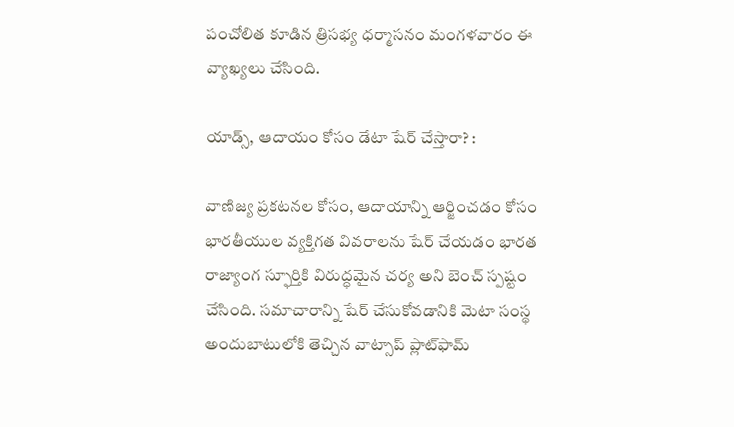పంచోలిత కూడిన త్రిసభ్య ధర్మాసనం మంగళవారం ఈ వ్యాఖ్యలు చేసింది.

యాడ్స్, ఆదాయం కోసం డేటా షేర్ చేస్తారా? :

వాణిజ్య ప్రకటనల కోసం, ఆదాయాన్ని ఆర్జించడం కోసం భారతీయుల వ్యక్తిగత వివరాలను షేర్ చేయడం భారత రాజ్యాంగ స్ఫూర్తికి విరుద్ధమైన చర్య అని బెంచ్ స్పష్టం చేసింది. సమాచారాన్ని షేర్ చేసుకోవడానికి మెటా సంస్థ అందుబాటులోకి తెచ్చిన వాట్సాప్ ప్లాట్‌ఫామ్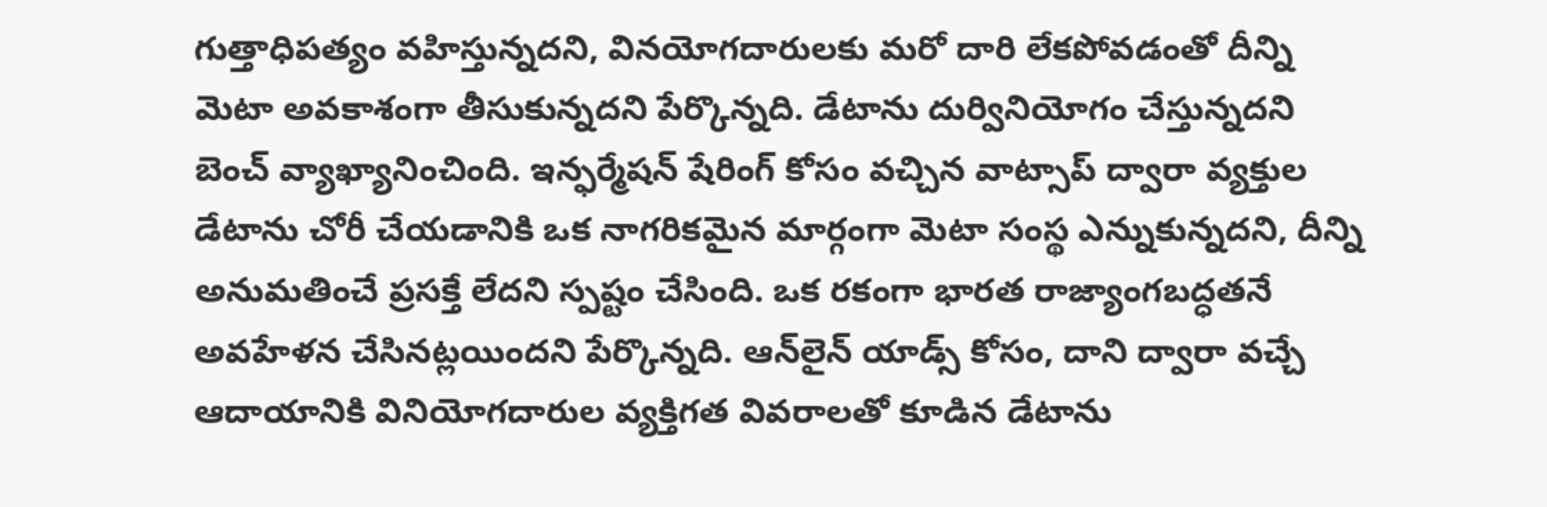గుత్తాధిపత్యం వహిస్తున్నదని, వినయోగదారులకు మరో దారి లేకపోవడంతో దీన్ని మెటా అవకాశంగా తీసుకున్నదని పేర్కొన్నది. డేటాను దుర్వినియోగం చేస్తున్నదని బెంచ్ వ్యాఖ్యానించింది. ఇన్ఫర్మేషన్ షేరింగ్ కోసం వచ్చిన వాట్సాప్ ద్వారా వ్యక్తుల డేటాను చోరీ చేయడానికి ఒక నాగరికమైన మార్గంగా మెటా సంస్థ ఎన్నుకున్నదని, దీన్ని అనుమతించే ప్రసక్తే లేదని స్పష్టం చేసింది. ఒక రకంగా భారత రాజ్యాంగబద్ధతనే అవహేళన చేసినట్లయిందని పేర్కొన్నది. ఆన్‌లైన్ యాడ్స్ కోసం, దాని ద్వారా వచ్చే ఆదాయానికి వినియోగదారుల వ్యక్తిగత వివరాలతో కూడిన డేటాను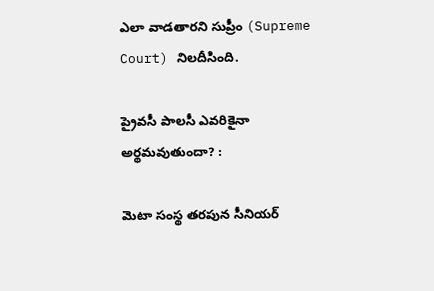ఎలా వాడతారని సుప్రీం (Supreme Court) నిలదీసింది.

ప్రైవసీ పాలసీ ఎవరికైనా అర్థమవుతుందా? :

మెటా సంస్థ తరపున సీనియర్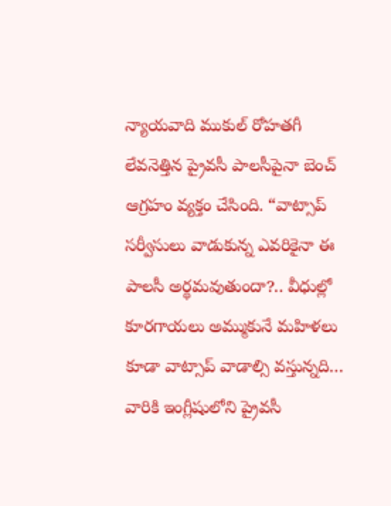న్యాయవాది ముకుల్ రోహతగీ లేవనెత్తిన ప్రైవసీ పాలసీపైనా బెంచ్ ఆగ్రహం వ్యక్తం చేసింది. “వాట్సాప్ సర్వీసులు వాడుకున్న ఎవరికైనా ఈ పాలసీ అర్థమవుతుందా?.. వీధుల్లో కూరగాయలు అమ్ముకునే మహిళలు కూడా వాట్సాప్ వాడాల్సి వస్తున్నది… వారికి ఇంగ్లీషులోని ప్రైవసీ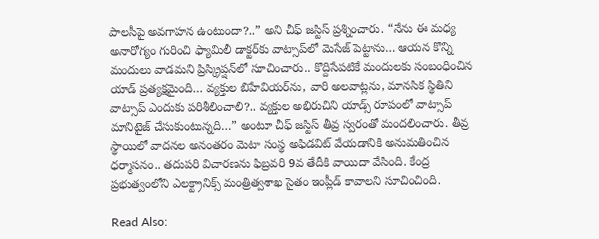పాలసీపై అవగాహన ఉంటుందా?..” అని చీఫ్ జస్టిస్ ప్రశ్నించారు. “నేను ఈ మధ్య అనారోగ్యం గురించి ఫ్యామిలీ డాక్టర్‌కు వాట్సాప్‌లో మెసేజ్ పెట్టాను… ఆయన కొన్ని మందులు వాడమని ప్రిస్క్రిప్షన్‌లో సూచించారు.. కొద్దిసేపటికే మందులకు సంబంధించిన యాడ్ ప్రత్యక్షమైంది… వ్యక్తుల బిహేవియర్‌ను, వారి అలవాట్లను, మానసిక స్థితిని వాట్సాప్ ఎందుకు పరిశీలించాలి?.. వ్యక్తుల అభిరుచిని యాడ్స్ రూపంలో వాట్సాప్ మానిటైజ్ చేసుకుంటున్నది…” అంటూ చీఫ్ జస్టిస్ తీవ్ర స్వరంతో మందలించారు. తీవ్ర స్థాయిలో వాదనల అనంతరం మెటా సంస్థ అఫిడవిట్ వేయడానికి అనుమతించిన ధర్మాసనం.. తదుపరి విచారణను ఫిబ్రవరి 9వ తేదీకి వాయిదా వేసింది. కేంద్ర ప్రభుత్వంలోని ఎలక్ట్రానిక్స్ మంత్రిత్వశాఖ సైతం ఇంప్లీడ్ కావాలని సూచించింది.

Read Also: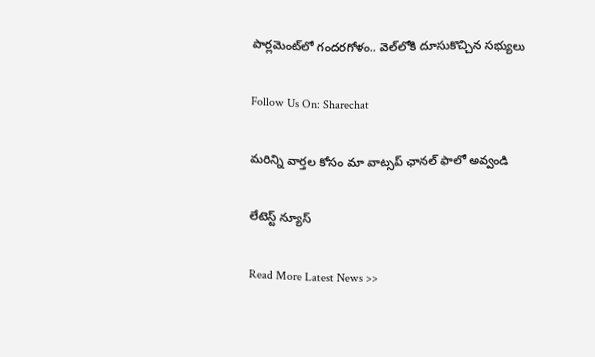పార్లమెంట్‌లో గందరగోళం.. వెల్‌లోకి దూసుకొచ్చిన సభ్యులు

Follow Us On: Sharechat

మ‌రిన్ని వార్త‌ల కోసం మా వాట్స‌ప్ ఛాన‌ల్ ఫాలో అవ్వండి

లేటెస్ట్ న్యూస్‌

Read More Latest News >>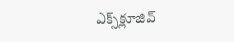ఎక్స్‌క్లూజివ్‌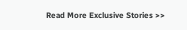Read More Exclusive Stories >>